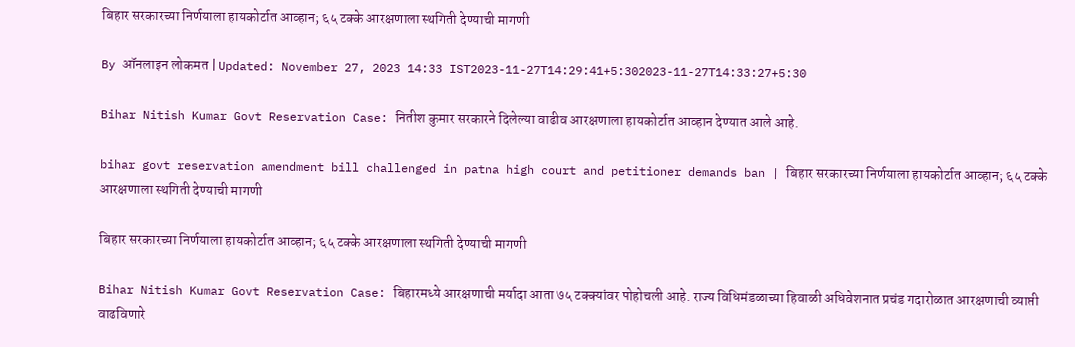बिहार सरकारच्या निर्णयाला हायकोर्टात आव्हान; ६५ टक्के आरक्षणाला स्थगिती देण्याची मागणी

By ऑनलाइन लोकमत | Updated: November 27, 2023 14:33 IST2023-11-27T14:29:41+5:302023-11-27T14:33:27+5:30

Bihar Nitish Kumar Govt Reservation Case: नितीश कुमार सरकारने दिलेल्या वाढीव आरक्षणाला हायकोर्टात आव्हान देण्यात आले आहे.

bihar govt reservation amendment bill challenged in patna high court and petitioner demands ban | बिहार सरकारच्या निर्णयाला हायकोर्टात आव्हान; ६५ टक्के आरक्षणाला स्थगिती देण्याची मागणी

बिहार सरकारच्या निर्णयाला हायकोर्टात आव्हान; ६५ टक्के आरक्षणाला स्थगिती देण्याची मागणी

Bihar Nitish Kumar Govt Reservation Case: बिहारमध्ये आरक्षणाची मर्यादा आता ७५ टक्क्यांवर पोहोचली आहे. राज्य विधिमंडळाच्या हिवाळी अधिवेशनात प्रचंड गदारोळात आरक्षणाची व्याप्ती वाढविणारे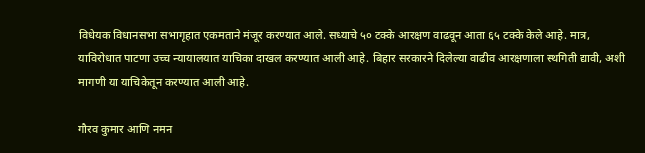विधेयक विधानसभा सभागृहात एकमताने मंजूर करण्यात आले. सध्याचे ५० टक्के आरक्षण वाढवून आता ६५ टक्के केले आहे. मात्र, याविरोधात पाटणा उच्च न्यायालयात याचिका दाखल करण्यात आली आहे. बिहार सरकारने दिलेल्या वाढीव आरक्षणाला स्थगिती द्यावी, अशी मागणी या याचिकेतून करण्यात आली आहे.

गौरव कुमार आणि नमन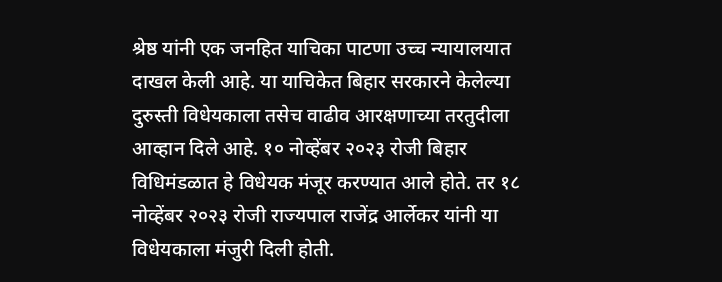श्रेष्ठ यांनी एक जनहित याचिका पाटणा उच्च न्यायालयात दाखल केली आहे. या याचिकेत बिहार सरकारने केलेल्या दुरुस्ती विधेयकाला तसेच वाढीव आरक्षणाच्या तरतुदीला आव्हान दिले आहे. १० नोव्हेंबर २०२३ रोजी बिहार विधिमंडळात हे विधेयक मंजूर करण्यात आले होते. तर १८ नोव्हेंबर २०२३ रोजी राज्यपाल राजेंद्र आर्लेकर यांनी या विधेयकाला मंजुरी दिली होती.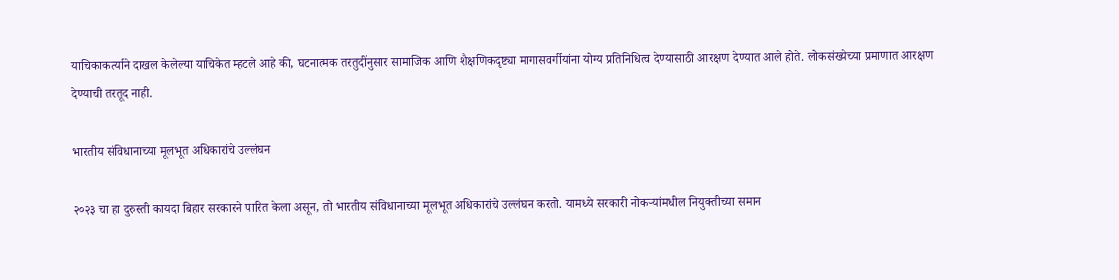याचिकाकर्त्याने दाखल केलेल्या याचिकेत म्हटले आहे की, घटनात्मक तरतुदींनुसार सामाजिक आणि शैक्षणिकदृष्ट्या मागासवर्गीयांना योग्य प्रतिनिधित्व देण्यासाठी आरक्षण देण्यात आले होते. लोकसंख्येच्या प्रमाणात आरक्षण देण्याची तरतूद नाही.

भारतीय संविधानाच्या मूलभूत अधिकारांचे उल्लंघन

२०२३ चा हा दुरुस्ती कायदा बिहार सरकारने पारित केला असून, तो भारतीय संविधानाच्या मूलभूत अधिकारांचे उल्लंघन करतो. यामध्ये सरकारी नोकऱ्यांमधील नियुक्तीच्या समान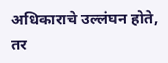अधिकाराचे उल्लंघन होते, तर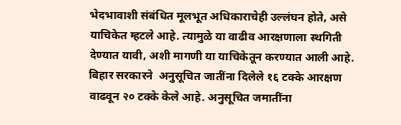भेदभावाशी संबंधित मूलभूत अधिकाराचेही उल्लंघन होते, असे याचिकेत म्हटले आहे. त्यामुळे या वाढीव आरक्षणाला स्थगिती देण्यात यावी, अशी मागणी या याचिकेतून करण्यात आली आहे. बिहार सरकारने  अनुसूचित जातींना दिलेले १६ टक्के आरक्षण वाढवून २० टक्के केले आहे. अनुसूचित जमातींना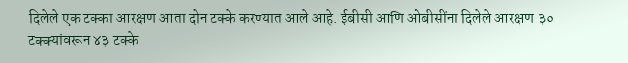दिलेले एक टक्का आरक्षण आता दोन टक्के करण्यात आले आहे. ईबीसी आणि ओबीसींना दिलेले आरक्षण ३० टक्क्यांवरून ४३ टक्के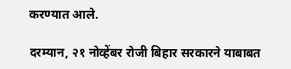करण्यात आले.

दरम्यान, २१ नोव्हेंबर रोजी बिहार सरकारने याबाबत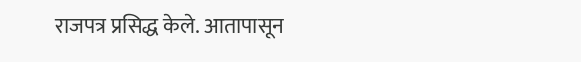राजपत्र प्रसिद्ध केले. आतापासून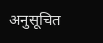अनुसूचित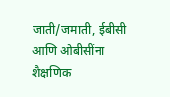जाती/जमाती, ईबीसी आणि ओबीसींना शैक्षणिक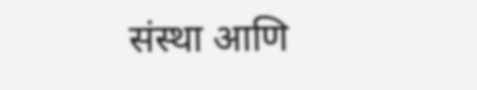संस्था आणि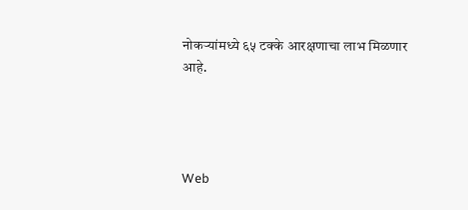नोकऱ्यांमध्ये ६५ टक्के आरक्षणाचा लाभ मिळणार आहे.




Web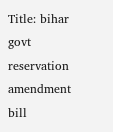Title: bihar govt reservation amendment bill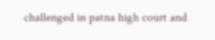challenged in patna high court and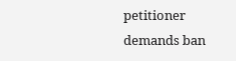petitioner demands ban